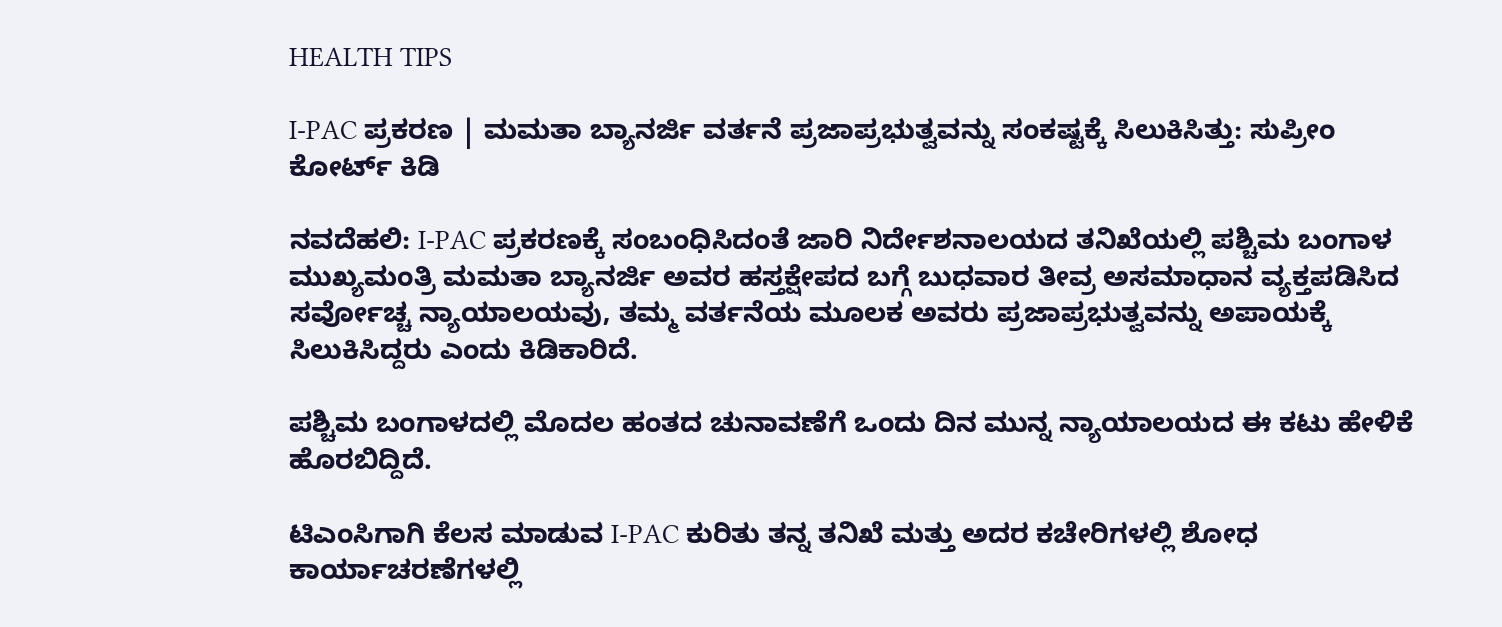HEALTH TIPS

I-PAC ಪ್ರಕರಣ | ಮಮತಾ ಬ್ಯಾನರ್ಜಿ ವರ್ತನೆ ಪ್ರಜಾಪ್ರಭುತ್ವವನ್ನು ಸಂಕಷ್ಟಕ್ಕೆ ಸಿಲುಕಿಸಿತ್ತು: ಸುಪ್ರೀಂ ಕೋರ್ಟ್ ಕಿಡಿ

ನವದೆಹಲಿ: I-PAC ಪ್ರಕರಣಕ್ಕೆ ಸಂಬಂಧಿಸಿದಂತೆ ಜಾರಿ ನಿರ್ದೇಶನಾಲಯದ ತನಿಖೆಯಲ್ಲಿ ಪಶ್ಚಿಮ ಬಂಗಾಳ ಮುಖ್ಯಮಂತ್ರಿ ಮಮತಾ ಬ್ಯಾನರ್ಜಿ ಅವರ ಹಸ್ತಕ್ಷೇಪದ ಬಗ್ಗೆ ಬುಧವಾರ ತೀವ್ರ ಅಸಮಾಧಾನ ವ್ಯಕ್ತಪಡಿಸಿದ ಸರ್ವೋಚ್ಚ ನ್ಯಾಯಾಲಯವು, ತಮ್ಮ ವರ್ತನೆಯ ಮೂಲಕ ಅವರು ಪ್ರಜಾಪ್ರಭುತ್ವವನ್ನು ಅಪಾಯಕ್ಕೆ ಸಿಲುಕಿಸಿದ್ದರು ಎಂದು ಕಿಡಿಕಾರಿದೆ.

ಪಶ್ಚಿಮ ಬಂಗಾಳದಲ್ಲಿ ಮೊದಲ ಹಂತದ ಚುನಾವಣೆಗೆ ಒಂದು ದಿನ ಮುನ್ನ ನ್ಯಾಯಾಲಯದ ಈ ಕಟು ಹೇಳಿಕೆ ಹೊರಬಿದ್ದಿದೆ.

ಟಿಎಂಸಿಗಾಗಿ ಕೆಲಸ ಮಾಡುವ I-PAC ಕುರಿತು ತನ್ನ ತನಿಖೆ ಮತ್ತು ಅದರ ಕಚೇರಿಗಳಲ್ಲಿ ಶೋಧ ಕಾರ್ಯಾಚರಣೆಗಳಲ್ಲಿ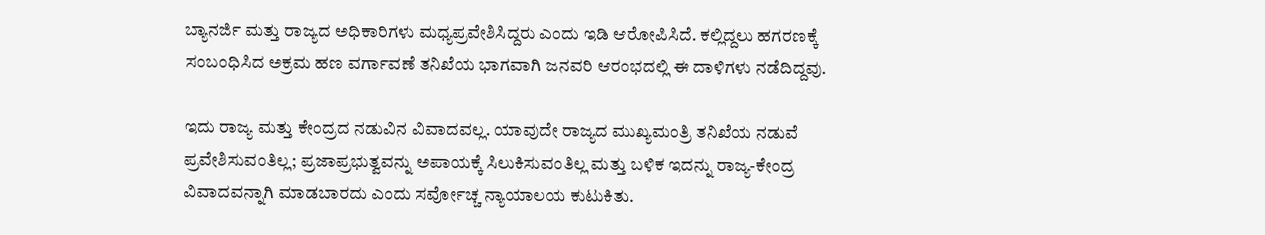ಬ್ಯಾನರ್ಜಿ ಮತ್ತು ರಾಜ್ಯದ ಅಧಿಕಾರಿಗಳು ಮಧ್ಯಪ್ರವೇಶಿಸಿದ್ದರು ಎಂದು ಇಡಿ ಆರೋಪಿಸಿದೆ. ಕಲ್ಲಿದ್ದಲು ಹಗರಣಕ್ಕೆ ಸಂಬಂಧಿಸಿದ ಅಕ್ರಮ ಹಣ ವರ್ಗಾವಣೆ ತನಿಖೆಯ ಭಾಗವಾಗಿ ಜನವರಿ ಆರಂಭದಲ್ಲಿ ಈ ದಾಳಿಗಳು ನಡೆದಿದ್ದವು.

ಇದು ರಾಜ್ಯ ಮತ್ತು ಕೇಂದ್ರದ ನಡುವಿನ ವಿವಾದವಲ್ಲ. ಯಾವುದೇ ರಾಜ್ಯದ ಮುಖ್ಯಮಂತ್ರಿ ತನಿಖೆಯ ನಡುವೆ ಪ್ರವೇಶಿಸುವಂತಿಲ್ಲ; ಪ್ರಜಾಪ್ರಭುತ್ವವನ್ನು ಅಪಾಯಕ್ಕೆ ಸಿಲುಕಿಸುವಂತಿಲ್ಲ ಮತ್ತು ಬಳಿಕ ಇದನ್ನು ರಾಜ್ಯ-ಕೇಂದ್ರ ವಿವಾದವನ್ನಾಗಿ ಮಾಡಬಾರದು ಎಂದು ಸರ್ವೋಚ್ಚ ನ್ಯಾಯಾಲಯ ಕುಟುಕಿತು.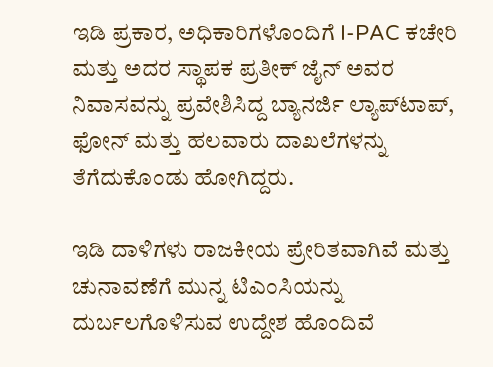ಇಡಿ ಪ್ರಕಾರ, ಅಧಿಕಾರಿಗಳೊಂದಿಗೆ I-PAC ಕಚೇರಿ ಮತ್ತು ಅದರ ಸ್ಥಾಪಕ ಪ್ರತೀಕ್ ಜೈನ್ ಅವರ ನಿವಾಸವನ್ನು ಪ್ರವೇಶಿಸಿದ್ದ ಬ್ಯಾನರ್ಜಿ ಲ್ಯಾಪ್‌ಟಾಪ್, ಫೋನ್ ಮತ್ತು ಹಲವಾರು ದಾಖಲೆಗಳನ್ನು ತೆಗೆದುಕೊಂಡು ಹೋಗಿದ್ದರು.

ಇಡಿ ದಾಳಿಗಳು ರಾಜಕೀಯ ಪ್ರೇರಿತವಾಗಿವೆ ಮತ್ತು ಚುನಾವಣೆಗೆ ಮುನ್ನ ಟಿಎಂಸಿಯನ್ನು ದುರ್ಬಲಗೊಳಿಸುವ ಉದ್ದೇಶ ಹೊಂದಿವೆ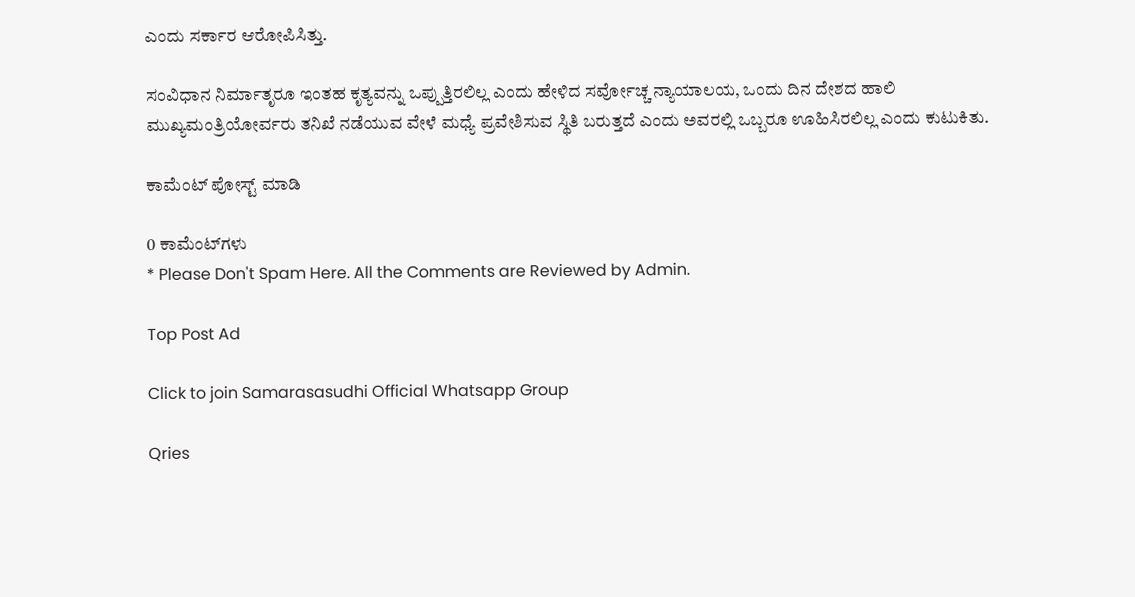ಎಂದು ಸರ್ಕಾರ ಆರೋಪಿಸಿತ್ತು.

ಸಂವಿಧಾನ ನಿರ್ಮಾತೃರೂ ಇಂತಹ ಕೃತ್ಯವನ್ನು ಒಪ್ಪುತ್ತಿರಲಿಲ್ಲ ಎಂದು ಹೇಳಿದ ಸರ್ವೋಚ್ಚ ನ್ಯಾಯಾಲಯ, ಒಂದು ದಿನ ದೇಶದ ಹಾಲಿ ಮುಖ್ಯಮಂತ್ರಿಯೋರ್ವರು ತನಿಖೆ ನಡೆಯುವ ವೇಳೆ ಮಧ್ಯೆ ಪ್ರವೇಶಿಸುವ ಸ್ಥಿತಿ ಬರುತ್ತದೆ ಎಂದು ಅವರಲ್ಲಿ ಒಬ್ಬರೂ ಊಹಿಸಿರಲಿಲ್ಲ ಎಂದು ಕುಟುಕಿತು.

ಕಾಮೆಂಟ್‌‌ ಪೋಸ್ಟ್‌ ಮಾಡಿ

0 ಕಾಮೆಂಟ್‌ಗಳು
* Please Don't Spam Here. All the Comments are Reviewed by Admin.

Top Post Ad

Click to join Samarasasudhi Official Whatsapp Group

Qries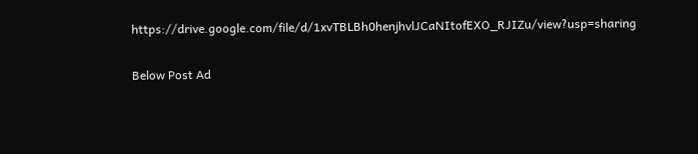https://drive.google.com/file/d/1xvTBLBh0henjhvlJCaNItofEXO_RJIZu/view?usp=sharing

Below Post Ad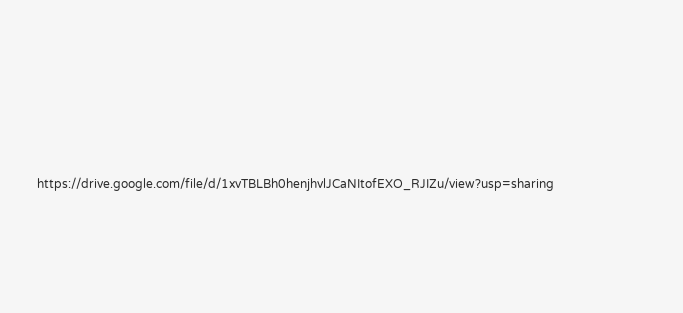https://drive.google.com/file/d/1xvTBLBh0henjhvlJCaNItofEXO_RJIZu/view?usp=sharing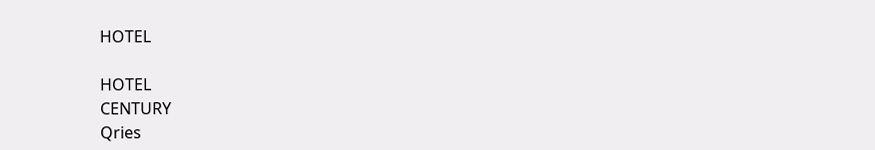HOTEL

HOTEL
CENTURY
Qries